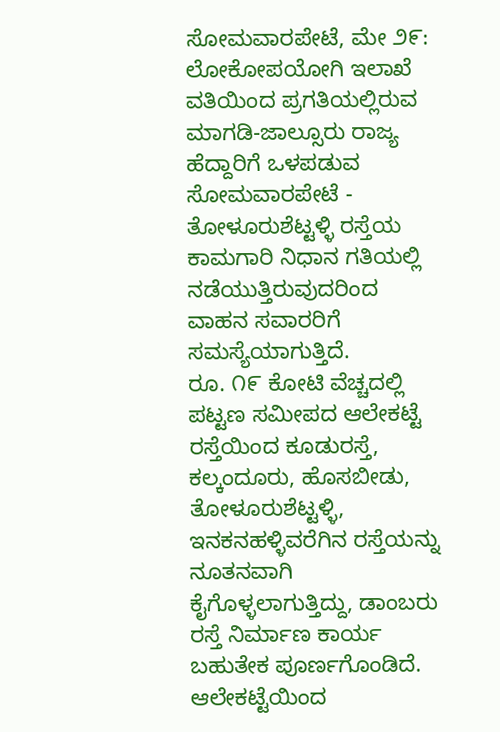ಸೋಮವಾರಪೇಟೆ, ಮೇ ೨೯: ಲೋಕೋಪಯೋಗಿ ಇಲಾಖೆ ವತಿಯಿಂದ ಪ್ರಗತಿಯಲ್ಲಿರುವ ಮಾಗಡಿ-ಜಾಲ್ಸೂರು ರಾಜ್ಯ ಹೆದ್ದಾರಿಗೆ ಒಳಪಡುವ ಸೋಮವಾರಪೇಟೆ - ತೋಳೂರುಶೆಟ್ಟಳ್ಳಿ ರಸ್ತೆಯ ಕಾಮಗಾರಿ ನಿಧಾನ ಗತಿಯಲ್ಲಿ ನಡೆಯುತ್ತಿರುವುದರಿಂದ ವಾಹನ ಸವಾರರಿಗೆ ಸಮಸ್ಯೆಯಾಗುತ್ತಿದೆ.
ರೂ. ೧೯ ಕೋಟಿ ವೆಚ್ಚದಲ್ಲಿ ಪಟ್ಟಣ ಸಮೀಪದ ಆಲೇಕಟ್ಟೆ ರಸ್ತೆಯಿಂದ ಕೂಡುರಸ್ತೆ, ಕಲ್ಕಂದೂರು, ಹೊಸಬೀಡು, ತೋಳೂರುಶೆಟ್ಟಳ್ಳಿ, ಇನಕನಹಳ್ಳಿವರೆಗಿನ ರಸ್ತೆಯನ್ನು ನೂತನವಾಗಿ ಕೈಗೊಳ್ಳಲಾಗುತ್ತಿದ್ದು, ಡಾಂಬರು ರಸ್ತೆ ನಿರ್ಮಾಣ ಕಾರ್ಯ ಬಹುತೇಕ ಪೂರ್ಣಗೊಂಡಿದೆ. ಆಲೇಕಟ್ಟೆಯಿಂದ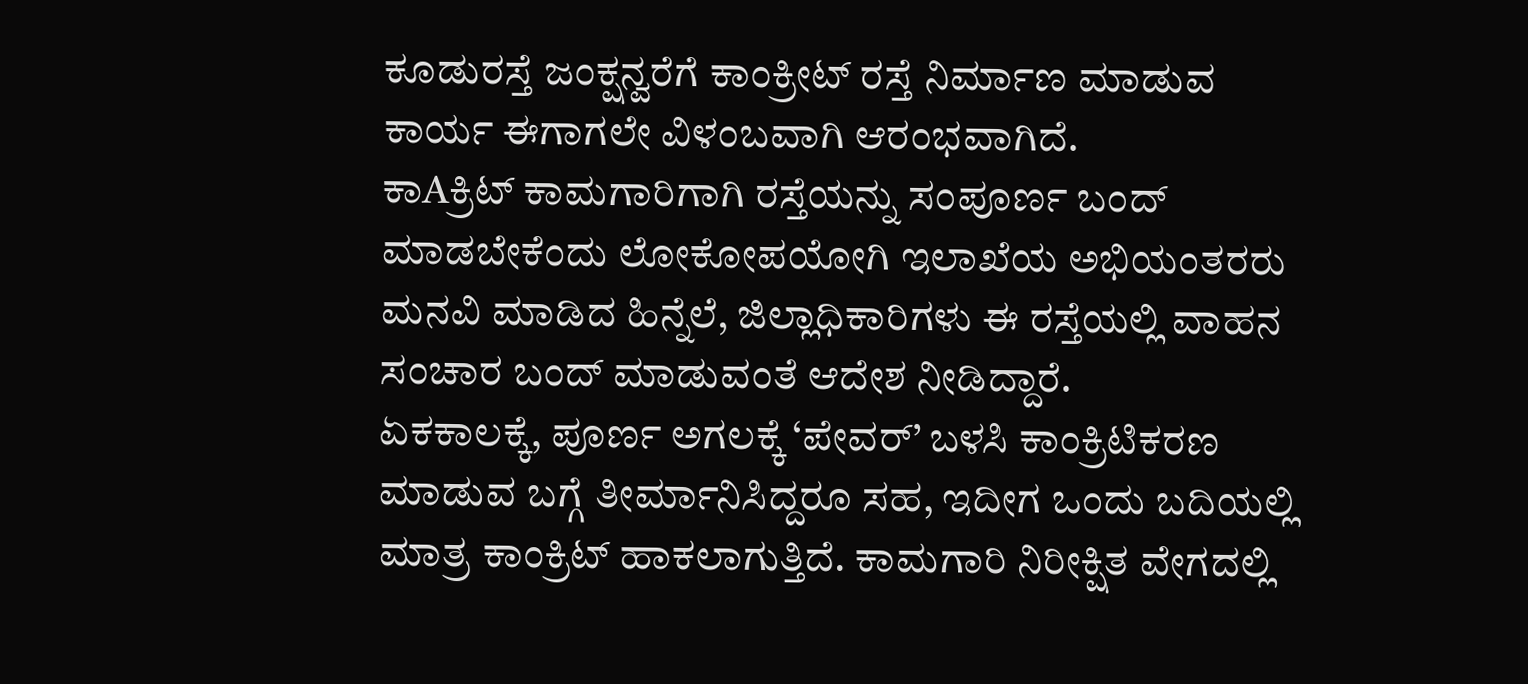ಕೂಡುರಸ್ತೆ ಜಂಕ್ಷನ್ವರೆಗೆ ಕಾಂಕ್ರೀಟ್ ರಸ್ತೆ ನಿರ್ಮಾಣ ಮಾಡುವ ಕಾರ್ಯ ಈಗಾಗಲೇ ವಿಳಂಬವಾಗಿ ಆರಂಭವಾಗಿದೆ.
ಕಾAಕ್ರಿಟ್ ಕಾಮಗಾರಿಗಾಗಿ ರಸ್ತೆಯನ್ನು ಸಂಪೂರ್ಣ ಬಂದ್ ಮಾಡಬೇಕೆಂದು ಲೋಕೋಪಯೋಗಿ ಇಲಾಖೆಯ ಅಭಿಯಂತರರು ಮನವಿ ಮಾಡಿದ ಹಿನ್ನೆಲೆ, ಜಿಲ್ಲಾಧಿಕಾರಿಗಳು ಈ ರಸ್ತೆಯಲ್ಲಿ ವಾಹನ ಸಂಚಾರ ಬಂದ್ ಮಾಡುವಂತೆ ಆದೇಶ ನೀಡಿದ್ದಾರೆ.
ಏಕಕಾಲಕ್ಕೆ, ಪೂರ್ಣ ಅಗಲಕ್ಕೆ ‘ಪೇವರ್’ ಬಳಸಿ ಕಾಂಕ್ರಿಟಿಕರಣ ಮಾಡುವ ಬಗ್ಗೆ ತೀರ್ಮಾನಿಸಿದ್ದರೂ ಸಹ, ಇದೀಗ ಒಂದು ಬದಿಯಲ್ಲಿ ಮಾತ್ರ ಕಾಂಕ್ರಿಟ್ ಹಾಕಲಾಗುತ್ತಿದೆ. ಕಾಮಗಾರಿ ನಿರೀಕ್ಷಿತ ವೇಗದಲ್ಲಿ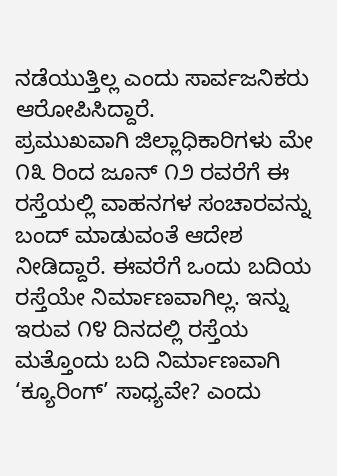ನಡೆಯುತ್ತಿಲ್ಲ ಎಂದು ಸಾರ್ವಜನಿಕರು ಆರೋಪಿಸಿದ್ದಾರೆ.
ಪ್ರಮುಖವಾಗಿ ಜಿಲ್ಲಾಧಿಕಾರಿಗಳು ಮೇ ೧೩ ರಿಂದ ಜೂನ್ ೧೨ ರವರೆಗೆ ಈ ರಸ್ತೆಯಲ್ಲಿ ವಾಹನಗಳ ಸಂಚಾರವನ್ನು ಬಂದ್ ಮಾಡುವಂತೆ ಆದೇಶ ನೀಡಿದ್ದಾರೆ. ಈವರೆಗೆ ಒಂದು ಬದಿಯ ರಸ್ತೆಯೇ ನಿರ್ಮಾಣವಾಗಿಲ್ಲ. ಇನ್ನು ಇರುವ ೧೪ ದಿನದಲ್ಲಿ ರಸ್ತೆಯ ಮತ್ತೊಂದು ಬದಿ ನಿರ್ಮಾಣವಾಗಿ ‘ಕ್ಯೂರಿಂಗ್’ ಸಾಧ್ಯವೇ? ಎಂದು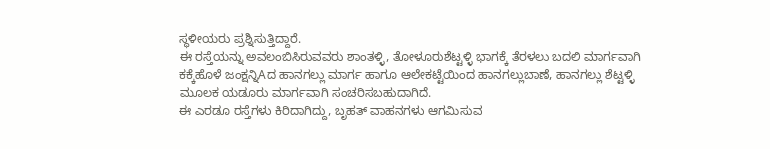ಸ್ಥಳೀಯರು ಪ್ರಶ್ನಿಸುತ್ತಿದ್ದಾರೆ.
ಈ ರಸ್ತೆಯನ್ನು ಅವಲಂಬಿಸಿರುವವರು ಶಾಂತಳ್ಳಿ, ತೋಳೂರುಶೆಟ್ಟಳ್ಳಿ ಭಾಗಕ್ಕೆ ತೆರಳಲು ಬದಲಿ ಮಾರ್ಗವಾಗಿ ಕಕ್ಕೆಹೊಳೆ ಜಂಕ್ಷನ್ನಿAದ ಹಾನಗಲ್ಲು ಮಾರ್ಗ ಹಾಗೂ ಆಲೇಕಟ್ಟೆಯಿಂದ ಹಾನಗಲ್ಲುಬಾಣೆ, ಹಾನಗಲ್ಲು ಶೆಟ್ಟಳ್ಳಿ ಮೂಲಕ ಯಡೂರು ಮಾರ್ಗವಾಗಿ ಸಂಚರಿಸಬಹುದಾಗಿದೆ.
ಈ ಎರಡೂ ರಸ್ತೆಗಳು ಕಿರಿದಾಗಿದ್ದು, ಬೃಹತ್ ವಾಹನಗಳು ಆಗಮಿಸುವ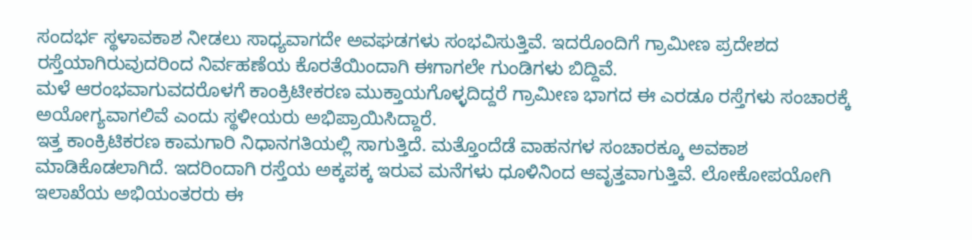ಸಂದರ್ಭ ಸ್ಥಳಾವಕಾಶ ನೀಡಲು ಸಾಧ್ಯವಾಗದೇ ಅವಘಡಗಳು ಸಂಭವಿಸುತ್ತಿವೆ. ಇದರೊಂದಿಗೆ ಗ್ರಾಮೀಣ ಪ್ರದೇಶದ ರಸ್ತೆಯಾಗಿರುವುದರಿಂದ ನಿರ್ವಹಣೆಯ ಕೊರತೆಯಿಂದಾಗಿ ಈಗಾಗಲೇ ಗುಂಡಿಗಳು ಬಿದ್ದಿವೆ.
ಮಳೆ ಆರಂಭವಾಗುವದರೊಳಗೆ ಕಾಂಕ್ರಿಟೀಕರಣ ಮುಕ್ತಾಯಗೊಳ್ಳದಿದ್ದರೆ ಗ್ರಾಮೀಣ ಭಾಗದ ಈ ಎರಡೂ ರಸ್ತೆಗಳು ಸಂಚಾರಕ್ಕೆ ಅಯೋಗ್ಯವಾಗಲಿವೆ ಎಂದು ಸ್ಥಳೀಯರು ಅಭಿಪ್ರಾಯಿಸಿದ್ದಾರೆ.
ಇತ್ತ ಕಾಂಕ್ರಿಟಿಕರಣ ಕಾಮಗಾರಿ ನಿಧಾನಗತಿಯಲ್ಲಿ ಸಾಗುತ್ತಿದೆ. ಮತ್ತೊಂದೆಡೆ ವಾಹನಗಳ ಸಂಚಾರಕ್ಕೂ ಅವಕಾಶ ಮಾಡಿಕೊಡಲಾಗಿದೆ. ಇದರಿಂದಾಗಿ ರಸ್ತೆಯ ಅಕ್ಕಪಕ್ಕ ಇರುವ ಮನೆಗಳು ಧೂಳಿನಿಂದ ಆವೃತ್ತವಾಗುತ್ತಿವೆ. ಲೋಕೋಪಯೋಗಿ ಇಲಾಖೆಯ ಅಭಿಯಂತರರು ಈ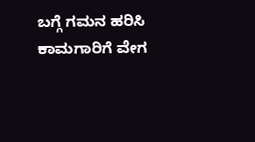ಬಗ್ಗೆ ಗಮನ ಹರಿಸಿ ಕಾಮಗಾರಿಗೆ ವೇಗ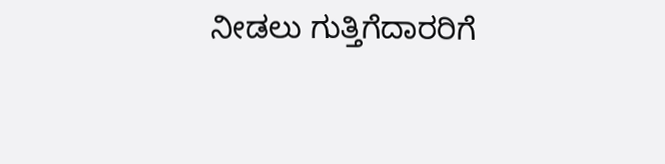ನೀಡಲು ಗುತ್ತಿಗೆದಾರರಿಗೆ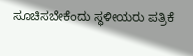ಸೂಚಿಸಬೇಕೆಂದು ಸ್ಥಳೀಯರು ಪತ್ರಿಕೆ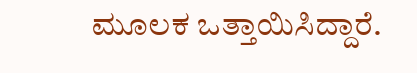ಮೂಲಕ ಒತ್ತಾಯಿಸಿದ್ದಾರೆ.